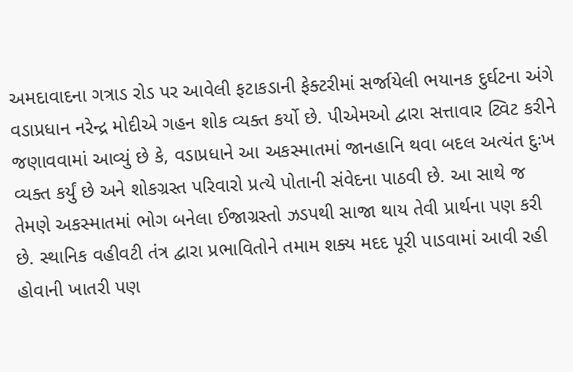અમદાવાદના ગત્રાડ રોડ પર આવેલી ફટાકડાની ફેક્ટરીમાં સર્જાયેલી ભયાનક દુર્ઘટના અંગે વડાપ્રધાન નરેન્દ્ર મોદીએ ગહન શોક વ્યક્ત કર્યો છે. પીએમઓ દ્વારા સત્તાવાર ટ્વિટ કરીને જણાવવામાં આવ્યું છે કે, વડાપ્રધાને આ અકસ્માતમાં જાનહાનિ થવા બદલ અત્યંત દુઃખ વ્યક્ત કર્યું છે અને શોકગ્રસ્ત પરિવારો પ્રત્યે પોતાની સંવેદના પાઠવી છે. આ સાથે જ તેમણે અકસ્માતમાં ભોગ બનેલા ઈજાગ્રસ્તો ઝડપથી સાજા થાય તેવી પ્રાર્થના પણ કરી છે. સ્થાનિક વહીવટી તંત્ર દ્વારા પ્રભાવિતોને તમામ શક્ય મદદ પૂરી પાડવામાં આવી રહી હોવાની ખાતરી પણ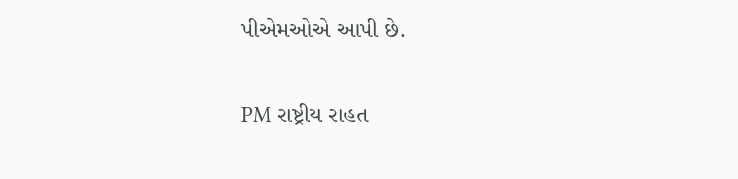પીએમઓએ આપી છે.

PM રાષ્ટ્રીય રાહત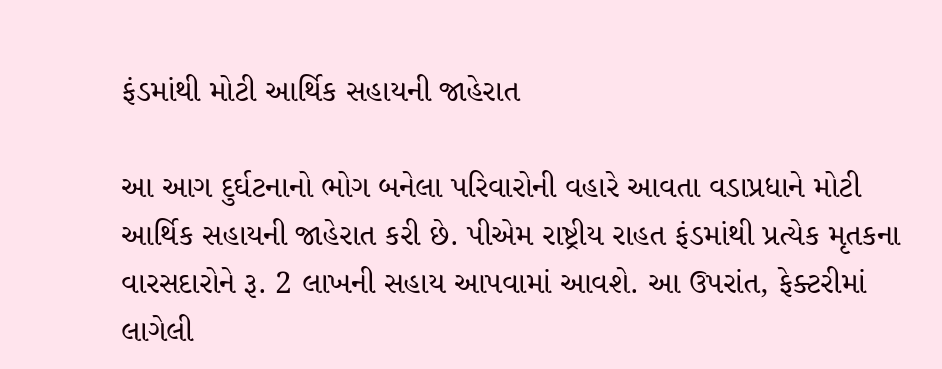ફંડમાંથી મોટી આર્થિક સહાયની જાહેરાત

આ આગ દુર્ઘટનાનો ભોગ બનેલા પરિવારોની વહારે આવતા વડાપ્રધાને મોટી આર્થિક સહાયની જાહેરાત કરી છે. પીએમ રાષ્ટ્રીય રાહત ફંડમાંથી પ્રત્યેક મૃતકના વારસદારોને રૂ. 2 લાખની સહાય આપવામાં આવશે. આ ઉપરાંત, ફેક્ટરીમાં લાગેલી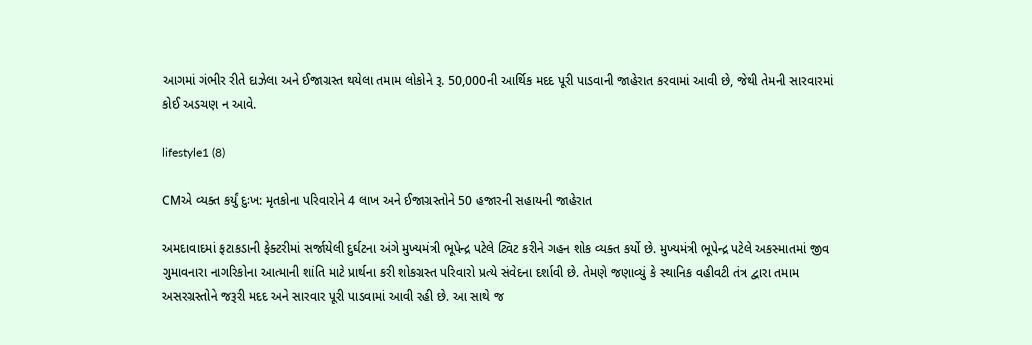આગમાં ગંભીર રીતે દાઝેલા અને ઈજાગ્રસ્ત થયેલા તમામ લોકોને રૂ. 50,000ની આર્થિક મદદ પૂરી પાડવાની જાહેરાત કરવામાં આવી છે, જેથી તેમની સારવારમાં કોઈ અડચણ ન આવે.

lifestyle1 (8)

CMએ વ્યક્ત કર્યું દુઃખ: મૃતકોના પરિવારોને 4 લાખ અને ઈજાગ્રસ્તોને 50 હજારની સહાયની જાહેરાત

અમદાવાદમાં ફટાકડાની ફેક્ટરીમાં સર્જાયેલી દુર્ઘટના અંગે મુખ્યમંત્રી ભૂપેન્દ્ર પટેલે ટ્વિટ કરીને ગહન શોક વ્યક્ત કર્યો છે. મુખ્યમંત્રી ભૂપેન્દ્ર પટેલે અકસ્માતમાં જીવ ગુમાવનારા નાગરિકોના આત્માની શાંતિ માટે પ્રાર્થના કરી શોકગ્રસ્ત પરિવારો પ્રત્યે સંવેદના દર્શાવી છે. તેમણે જણાવ્યું કે સ્થાનિક વહીવટી તંત્ર દ્વારા તમામ અસરગ્રસ્તોને જરૂરી મદદ અને સારવાર પૂરી પાડવામાં આવી રહી છે. આ સાથે જ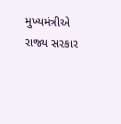મુખ્યમંત્રીએ રાજ્ય સરકાર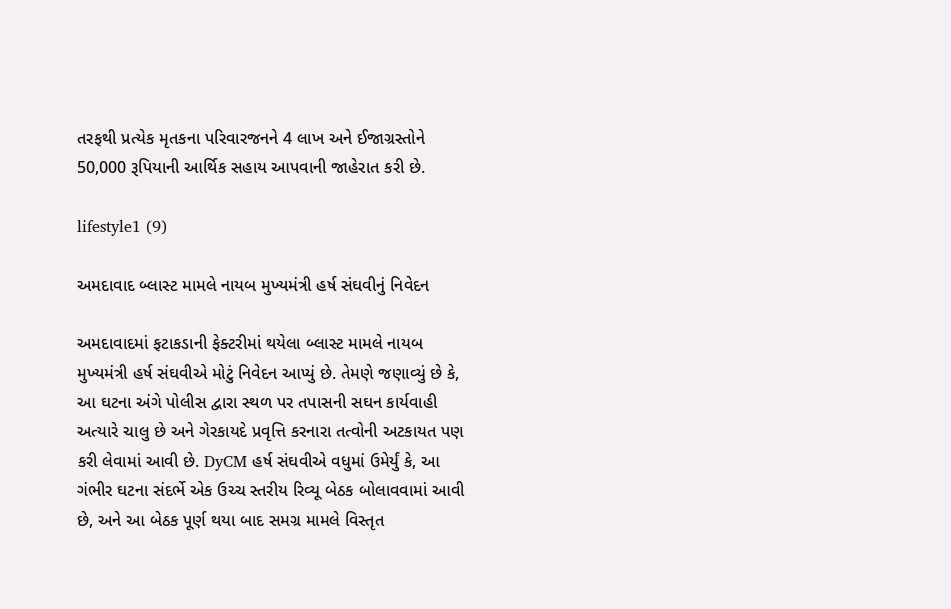તરફથી પ્રત્યેક મૃતકના પરિવારજનને 4 લાખ અને ઈજાગ્રસ્તોને 50,000 રૂપિયાની આર્થિક સહાય આપવાની જાહેરાત કરી છે.

lifestyle1 (9)

અમદાવાદ બ્લાસ્ટ મામલે નાયબ મુખ્યમંત્રી હર્ષ સંઘવીનું નિવેદન

અમદાવાદમાં ફટાકડાની ફેક્ટરીમાં થયેલા બ્લાસ્ટ મામલે નાયબ મુખ્યમંત્રી હર્ષ સંઘવીએ મોટું નિવેદન આપ્યું છે. તેમણે જણાવ્યું છે કે, આ ઘટના અંગે પોલીસ દ્વારા સ્થળ પર તપાસની સઘન કાર્યવાહી અત્યારે ચાલુ છે અને ગેરકાયદે પ્રવૃત્તિ કરનારા તત્વોની અટકાયત પણ કરી લેવામાં આવી છે. DyCM હર્ષ સંઘવીએ વધુમાં ઉમેર્યું કે, આ ગંભીર ઘટના સંદર્ભે એક ઉચ્ચ સ્તરીય રિવ્યૂ બેઠક બોલાવવામાં આવી છે, અને આ બેઠક પૂર્ણ થયા બાદ સમગ્ર મામલે વિસ્તૃત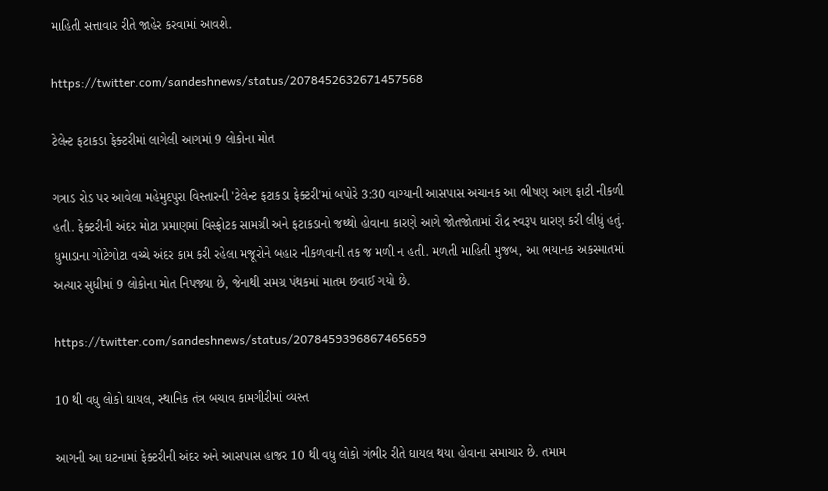માહિતી સત્તાવાર રીતે જાહેર કરવામાં આવશે.

https://twitter.com/sandeshnews/status/2078452632671457568

ટેલેન્ટ ફટાકડા ફેક્ટરીમાં લાગેલી આગમાં 9 લોકોના મોત

ગત્રાડ રોડ પર આવેલા મહેમુદપુરા વિસ્તારની 'ટેલેન્ટ ફટાકડા ફેક્ટરી'માં બપોરે 3:30 વાગ્યાની આસપાસ અચાનક આ ભીષણ આગ ફાટી નીકળી હતી. ફેક્ટરીની અંદર મોટા પ્રમાણમાં વિસ્ફોટક સામગ્રી અને ફટાકડાનો જથ્થો હોવાના કારણે આગે જોતજોતામાં રૌદ્ર સ્વરૂપ ધારણ કરી લીધું હતું. ધુમાડાના ગોટેગોટા વચ્ચે અંદર કામ કરી રહેલા મજૂરોને બહાર નીકળવાની તક જ મળી ન હતી. મળતી માહિતી મુજબ, આ ભયાનક અકસ્માતમાં અત્યાર સુધીમાં 9 લોકોના મોત નિપજ્યા છે, જેનાથી સમગ્ર પંથકમાં માતમ છવાઈ ગયો છે.

https://twitter.com/sandeshnews/status/2078459396867465659

10 થી વધુ લોકો ઘાયલ, સ્થાનિક તંત્ર બચાવ કામગીરીમાં વ્યસ્ત

આગની આ ઘટનામાં ફેક્ટરીની અંદર અને આસપાસ હાજર 10 થી વધુ લોકો ગંભીર રીતે ઘાયલ થયા હોવાના સમાચાર છે. તમામ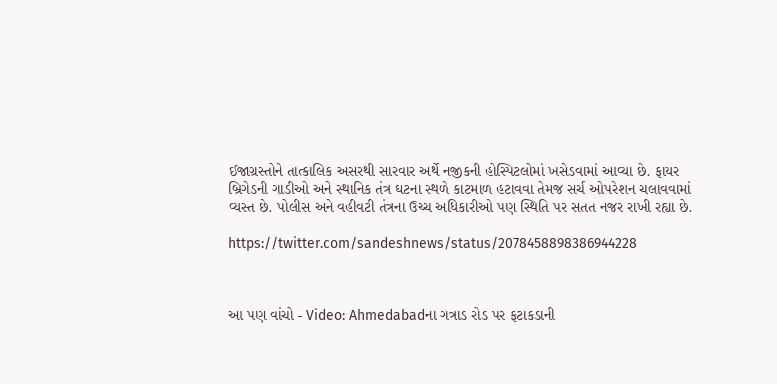ઈજાગ્રસ્તોને તાત્કાલિક અસરથી સારવાર અર્થે નજીકની હોસ્પિટલોમાં ખસેડવામાં આવ્યા છે. ફાયર બ્રિગેડની ગાડીઓ અને સ્થાનિક તંત્ર ઘટના સ્થળે કાટમાળ હટાવવા તેમજ સર્ચ ઓપરેશન ચલાવવામાં વ્યસ્ત છે. પોલીસ અને વહીવટી તંત્રના ઉચ્ચ અધિકારીઓ પણ સ્થિતિ પર સતત નજર રાખી રહ્યા છે.

https://twitter.com/sandeshnews/status/2078458898386944228



આ પણ વાંચો - Video: Ahmedabadના ગત્રાડ રોડ પર ફટાકડાની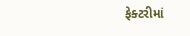ફેક્ટરીમાં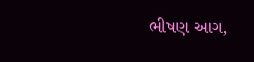ભીષણ આગ,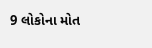9 લોકોના મોત